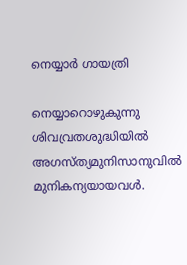നെയ്യാർ ഗായത്രി

നെയ്യാറൊഴുകുന്നു
ശിവവ്രതശുദ്ധിയിൽ
അഗസ്ത്യമുനിസാനുവിൽ
മുനികന്യയായവൾ.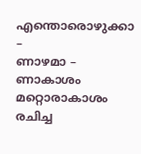എന്തൊരൊഴുക്കാ –
ണാഴമാ – ണാകാശം
മറ്റൊരാകാശം
രചിച്ച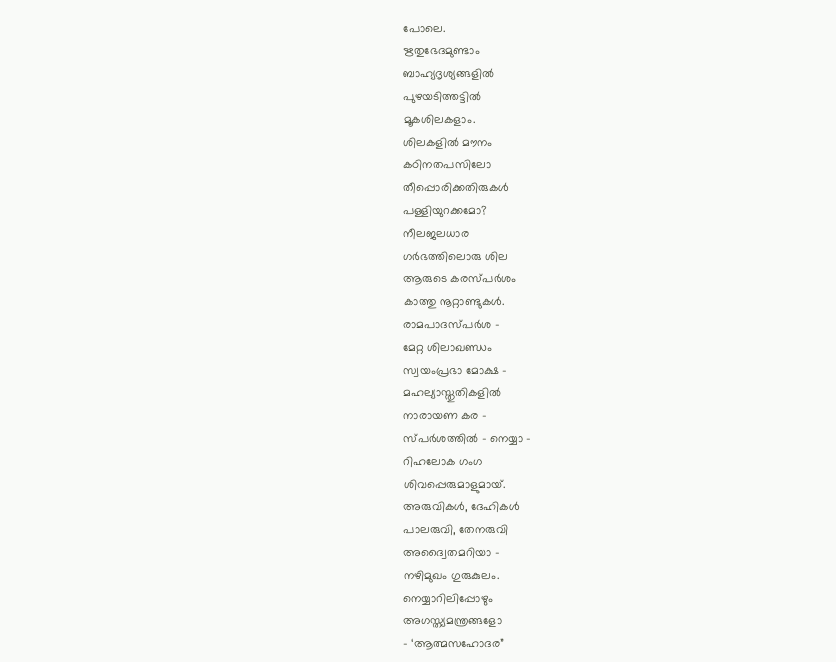പോലെ.
ഋതുഭേദമുണ്ടാം
ബാഹ്യദൃശ്യങ്ങളിൽ
പുഴയടിത്തട്ടിൽ
മൂകശിലകളാം.
ശിലകളിൽ മൗനം
കഠിനതപസിലോ
തീപ്പൊരിക്കതിരുകൾ
പള്ളിയുറക്കമോ?
നീലജലധാര
ഗർഭത്തിലൊരു ശില
ആരുടെ കരസ്പർശം
കാത്തു നൂറ്റാണ്ടുകൾ.
രാമപാദസ്പർശ –
മേറ്റ ശിലാഖണ്ഡം
സ്വയംപ്രഭാ മോക്ഷ –
മഹല്യാസ്തുതികളിൽ
നാരായണ കര –
സ്പർശത്തിൽ – നെയ്യാ –
റിഹലോക ഗംഗ
ശിവപ്പെരുമാളുമായ്.
അരുവികൾ, ദേഹികൾ
പാലരുവി, തേനരുവി
അദ്വൈതമറിയാ –
നഴിമുഖം ഗുരുകുലം.
നെയ്യാറിലിപ്പോഴും
അഗസ്ത്യമന്ത്രങ്ങളോ
- ‘ആത്മസഹോദര”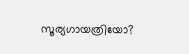സൂര്യഗായത്രിയോ?